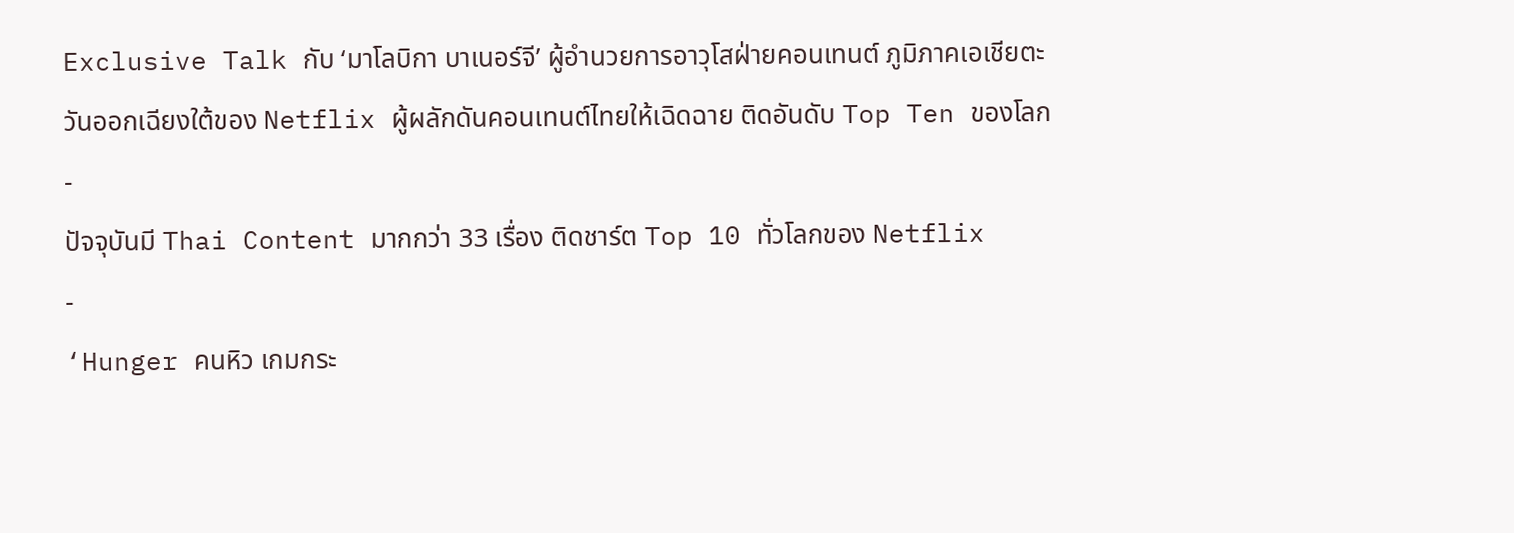Exclusive Talk กับ ‘มาโลบิกา บาเนอร์จี’ ผู้อำนวยการอาวุโสฝ่ายคอนเทนต์ ภูมิภาคเอเชียตะวันออกเฉียงใต้ของ Netflix ผู้ผลักดันคอนเทนต์ไทยให้เฉิดฉาย ติดอันดับ Top Ten ของโลก
-
ปัจจุบันมี Thai Content มากกว่า 33 เรื่อง ติดชาร์ต Top 10 ทั่วโลกของ Netflix
-
‘Hunger คนหิว เกมกระ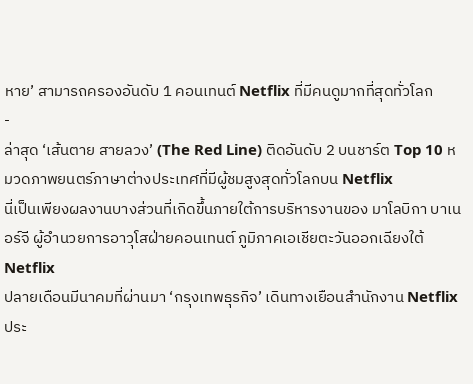หาย’ สามารถครองอันดับ 1 คอนเทนต์ Netflix ที่มีคนดูมากที่สุดทั่วโลก
-
ล่าสุด ‘เส้นตาย สายลวง’ (The Red Line) ติดอันดับ 2 บนชาร์ต Top 10 หมวดภาพยนตร์ภาษาต่างประเทศที่มีผู้ชมสูงสุดทั่วโลกบน Netflix
นี่เป็นเพียงผลงานบางส่วนที่เกิดขึ้นภายใต้การบริหารงานของ มาโลบิกา บาเนอร์จี ผู้อำนวยการอาวุโสฝ่ายคอนเทนต์ ภูมิภาคเอเชียตะวันออกเฉียงใต้ Netflix
ปลายเดือนมีนาคมที่ผ่านมา ‘กรุงเทพธุรกิจ’ เดินทางเยือนสำนักงาน Netflix ประ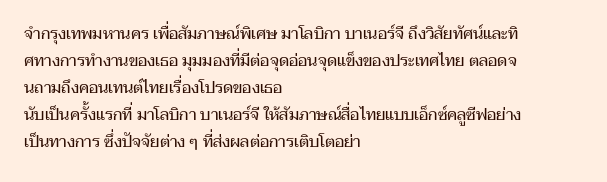จำกรุงเทพมหานคร เพื่อสัมภาษณ์พิเศษ มาโลบิกา บาเนอร์จี ถึงวิสัยทัศน์และทิศทางการทำงานของเธอ มุมมองที่มีต่อจุดอ่อนจุดแข็งของประเทศไทย ตลอดจนถามถึงคอนเทนต์ไทยเรื่องโปรดของเธอ
นับเป็นครั้งแรกที่ มาโลบิกา บาเนอร์จี ให้สัมภาษณ์สื่อไทยแบบเอ็กซ์คลูซีฟอย่างเป็นทางการ ซึ่งปัจจัยต่าง ๆ ที่ส่งผลต่อการเติบโตอย่า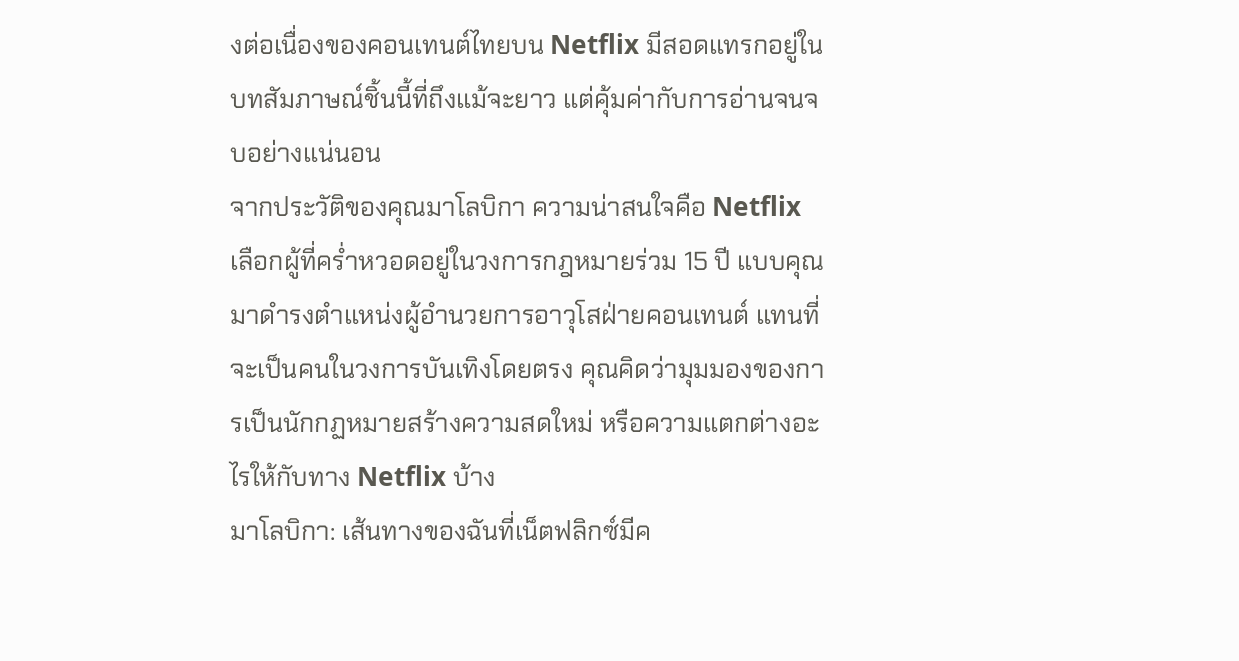งต่อเนื่องของคอนเทนต์ไทยบน Netflix มีสอดแทรกอยู่ในบทสัมภาษณ์ชิ้นนี้ที่ถึงแม้จะยาว แต่คุ้มค่ากับการอ่านจนจบอย่างแน่นอน
จากประวัติของคุณมาโลบิกา ความน่าสนใจคือ Netflix เลือกผู้ที่คร่ำหวอดอยู่ในวงการกฎหมายร่วม 15 ปี แบบคุณ มาดำรงตำแหน่งผู้อำนวยการอาวุโสฝ่ายคอนเทนต์ แทนที่จะเป็นคนในวงการบันเทิงโดยตรง คุณคิดว่ามุมมองของการเป็นนักกฏหมายสร้างความสดใหม่ หรือความแตกต่างอะไรให้กับทาง Netflix บ้าง
มาโลบิกา: เส้นทางของฉันที่เน็ตฟลิกซ์มีค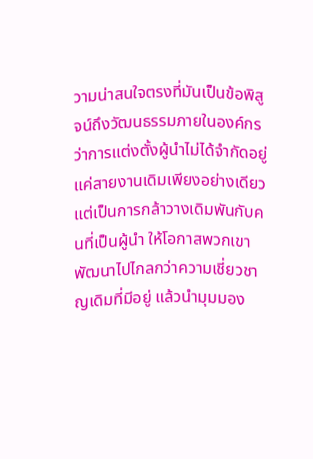วามน่าสนใจตรงที่มันเป็นข้อพิสูจน์ถึงวัฒนธรรมภายในองค์กรว่าการแต่งตั้งผู้นำไม่ได้จำกัดอยู่แค่สายงานเดิมเพียงอย่างเดียว แต่เป็นการกล้าวางเดิมพันกับคนที่เป็นผู้นำ ให้โอกาสพวกเขาพัฒนาไปไกลกว่าความเชี่ยวชาญเดิมที่มีอยู่ แล้วนำมุมมอง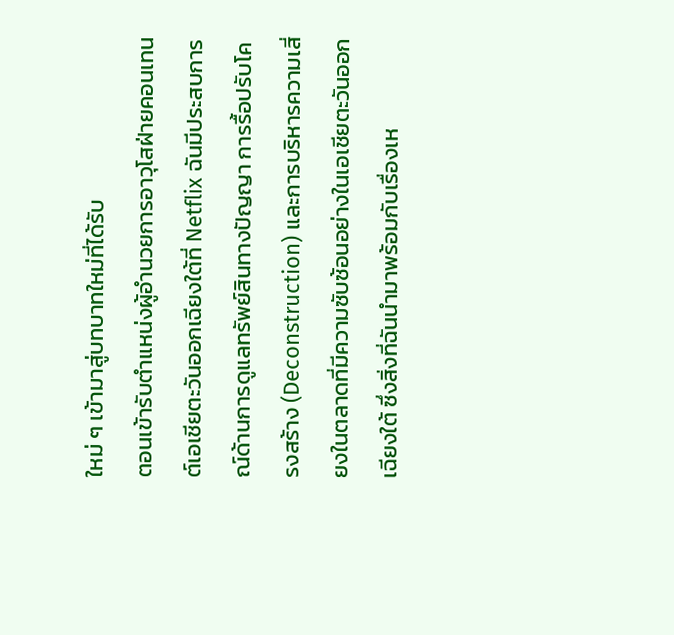ใหม่ ๆ เข้ามาสู่บทบาทใหม่ที่ได้รับ
ตอนเข้ารับตำแหน่งผู้อำนวยการอาวุโสฝ่ายคอนเทนต์เอเชียตะวันออกเฉียงใต้ที่ Netflix ฉันมีประสบการณ์ด้านการดูแลทรัพย์สินทางปัญญา การรื้อปรับโครงสร้าง (Deconstruction) และการบริหารความเสี่ยงในตลาดที่มีความซับซ้อนอย่างในเอเชียตะวันออกเฉียงใต้ ซึ่งสิ่งที่ฉันนำมาพร้อมกับเรื่องเห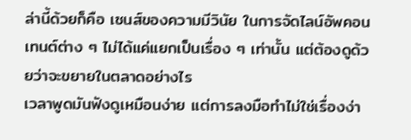ล่านี้ด้วยก็คือ เซนส์ของความมีวินัย ในการจัดไลน์อัพคอนเทนต์ต่าง ๆ ไม่ได้แค่แยกเป็นเรื่อง ๆ เท่านั้น แต่ต้องดูด้วยว่าจะขยายในตลาดอย่างไร
เวลาพูดมันฟังดูเหมือนง่าย แต่การลงมือทำไม่ใช่เรื่องง่า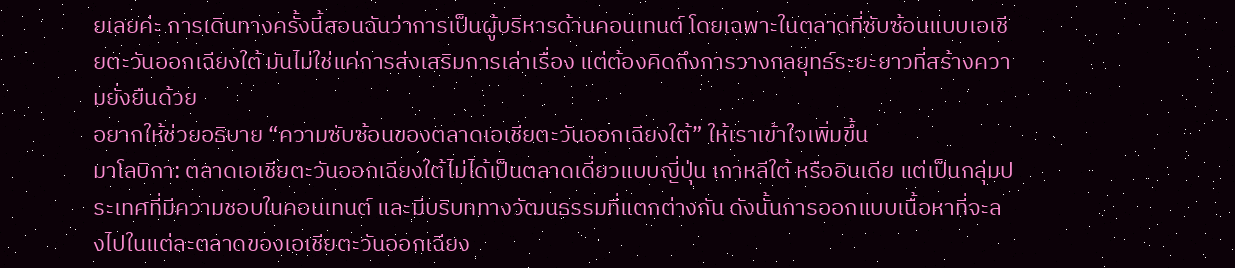ยเลยค่ะ การเดินทางครั้งนี้สอนฉันว่าการเป็นผู้บริหารด้านคอนเทนต์ โดยเฉพาะในตลาดที่ซับซ้อนแบบเอเชียตะวันออกเฉียงใต้ มันไม่ใช่แค่การส่งเสริมการเล่าเรื่อง แต่ต้องคิดถึงการวางกลยุทธ์ระยะยาวที่สร้างความยั่งยืนด้วย
อยากให้ช่วยอธิบาย “ความซับซ้อนของตลาดเอเชียตะวันออกเฉียงใต้” ให้เราเข้าใจเพิ่มขึ้น
มาโลบิกา: ตลาดเอเชียตะวันออกเฉียงใต้ไม่ได้เป็นตลาดเดี่ยวแบบญี่ปุ่น เกาหลีใต้ หรืออินเดีย แต่เป็นกลุ่มประเทศที่มีความชอบในคอนเทนต์ และมีบริบททางวัฒนธรรมที่แตกต่างกัน ดังนั้นการออกแบบเนื้อหาที่จะลงไปในแต่ละตลาดของเอเชียตะวันออกเฉียง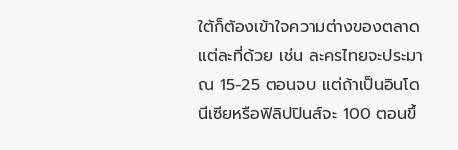ใต้ก็ต้องเข้าใจความต่างของตลาดแต่ละที่ด้วย เช่น ละครไทยจะประมาณ 15-25 ตอนจบ แต่ถ้าเป็นอินโดนีเซียหรือฟิลิปปินส์จะ 100 ตอนขึ้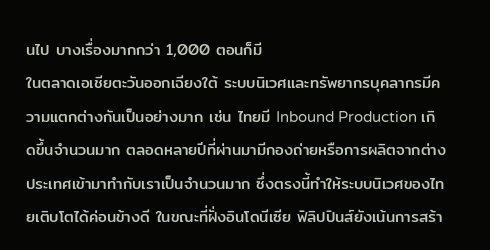นไป บางเรื่องมากกว่า 1,000 ตอนก็มี
ในตลาดเอเชียตะวันออกเฉียงใต้ ระบบนิเวศและทรัพยากรบุคลากรมีความแตกต่างกันเป็นอย่างมาก เช่น ไทยมี Inbound Production เกิดขึ้นจำนวนมาก ตลอดหลายปีที่ผ่านมามีกองถ่ายหรือการผลิตจากต่างประเทศเข้ามาทำกับเราเป็นจำนวนมาก ซึ่งตรงนี้ทำให้ระบบนิเวศของไทยเติบโตได้ค่อนข้างดี ในขณะที่ฝั่งอินโดนีเซีย ฟิลิปปินส์ยังเน้นการสร้า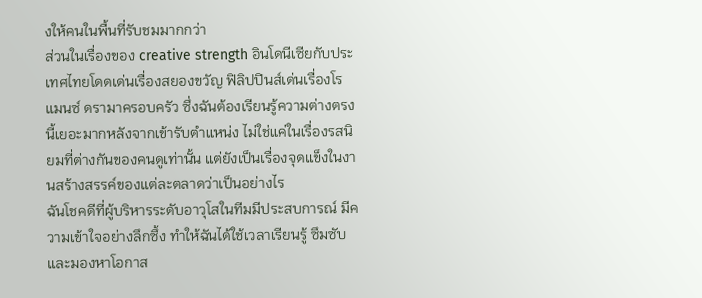งให้คนในพื้นที่รับชมมากกว่า
ส่วนในเรื่องของ creative strength อินโดนีเซียกับประเทศไทยโดดเด่นเรื่องสยองขวัญ ฟิลิปปินส์เด่นเรื่องโรแมนซ์ ดรามาครอบครัว ซึ่งฉันต้องเรียนรู้ความต่างตรงนี้เยอะมากหลังจากเข้ารับตำแหน่ง ไม่ใช่แค่ในเรื่องรสนิยมที่ต่างกันของคนดูเท่านั้น แต่ยังเป็นเรื่องจุดแข็งในงานสร้างสรรค์ของแต่ละตลาดว่าเป็นอย่างไร
ฉันโชคดีที่ผู้บริหารระดับอาวุโสในทีมมีประสบการณ์ มีความเข้าใจอย่างลึกซึ้ง ทำให้ฉันได้ใช้เวลาเรียนรู้ ซึมซับ และมองหาโอกาส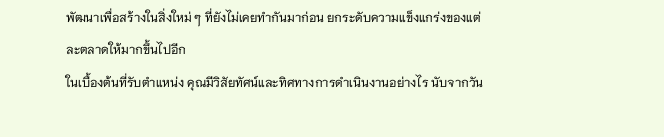พัฒนาเพื่อสร้างในสิ่งใหม่ ๆ ที่ยังไม่เคยทำกันมาก่อน ยกระดับความแข็งแกร่งของแต่ละตลาดให้มากขึ้นไปอีก
ในเบื้องต้นที่รับตำแหน่ง คุณมีวิสัยทัศน์และทิศทางการดำเนินงานอย่างไร นับจากวัน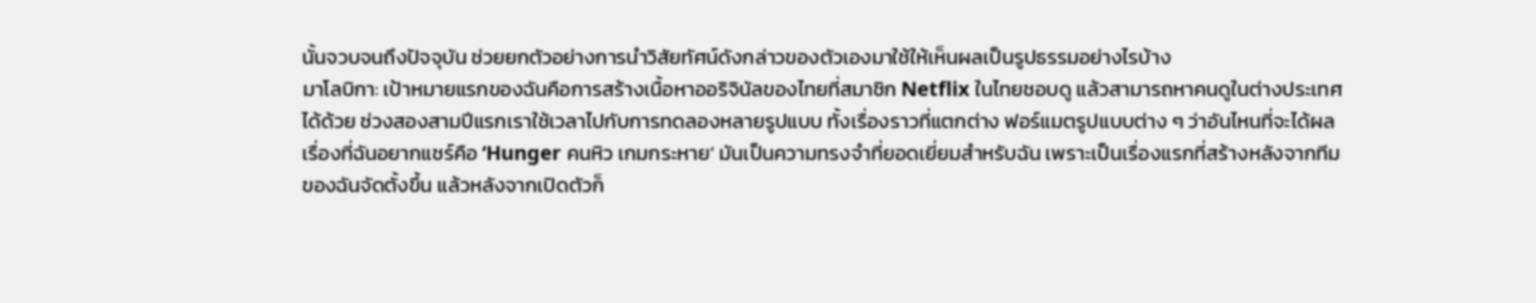นั้นจวบจนถึงปัจจุบัน ช่วยยกตัวอย่างการนำวิสัยทัศน์ดังกล่าวของตัวเองมาใช้ให้เห็นผลเป็นรูปธรรมอย่างไรบ้าง
มาโลบิกา: เป้าหมายแรกของฉันคือการสร้างเนื้อหาออริจินัลของไทยที่สมาชิก Netflix ในไทยชอบดู แล้วสามารถหาคนดูในต่างประเทศได้ด้วย ช่วงสองสามปีแรกเราใช้เวลาไปกับการทดลองหลายรูปแบบ ทั้งเรื่องราวที่แตกต่าง ฟอร์แมตรูปแบบต่าง ๆ ว่าอันไหนที่จะได้ผล
เรื่องที่ฉันอยากแชร์คือ ‘Hunger คนหิว เกมกระหาย’ มันเป็นความทรงจำที่ยอดเยี่ยมสำหรับฉัน เพราะเป็นเรื่องแรกที่สร้างหลังจากทีมของฉันจัดตั้งขึ้น แล้วหลังจากเปิดตัวก็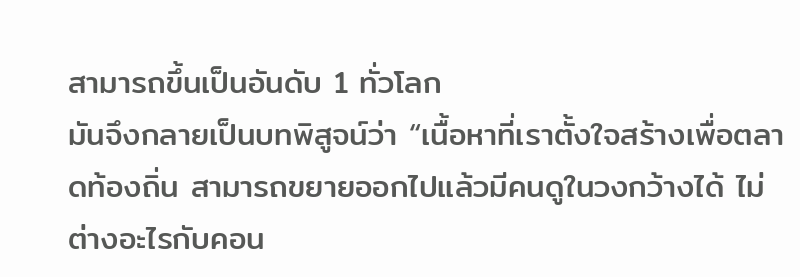สามารถขึ้นเป็นอันดับ 1 ทั่วโลก
มันจึงกลายเป็นบทพิสูจน์ว่า “เนื้อหาที่เราตั้งใจสร้างเพื่อตลาดท้องถิ่น สามารถขยายออกไปแล้วมีคนดูในวงกว้างได้ ไม่ต่างอะไรกับคอน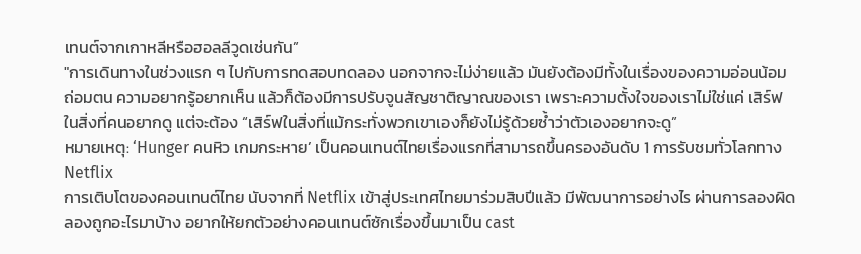เทนต์จากเกาหลีหรือฮอลลีวูดเช่นกัน”
"การเดินทางในช่วงแรก ๆ ไปกับการทดสอบทดลอง นอกจากจะไม่ง่ายแล้ว มันยังต้องมีทั้งในเรื่องของความอ่อนน้อมถ่อมตน ความอยากรู้อยากเห็น แล้วก็ต้องมีการปรับจูนสัญชาติญาณของเรา เพราะความตั้งใจของเราไม่ใช่แค่ เสิร์ฟในสิ่งที่คนอยากดู แต่จะต้อง “เสิร์ฟในสิ่งที่แม้กระทั่งพวกเขาเองก็ยังไม่รู้ด้วยซ้ำว่าตัวเองอยากจะดู”
หมายเหตุ: ‘Hunger คนหิว เกมกระหาย’ เป็นคอนเทนต์ไทยเรื่องแรกที่สามารถขึ้นครองอันดับ 1 การรับชมทั่วโลกทาง Netflix
การเติบโตของคอนเทนต์ไทย นับจากที่ Netflix เข้าสู่ประเทศไทยมาร่วมสิบปีแล้ว มีพัฒนาการอย่างไร ผ่านการลองผิดลองถูกอะไรมาบ้าง อยากให้ยกตัวอย่างคอนเทนต์ซักเรื่องขึ้นมาเป็น cast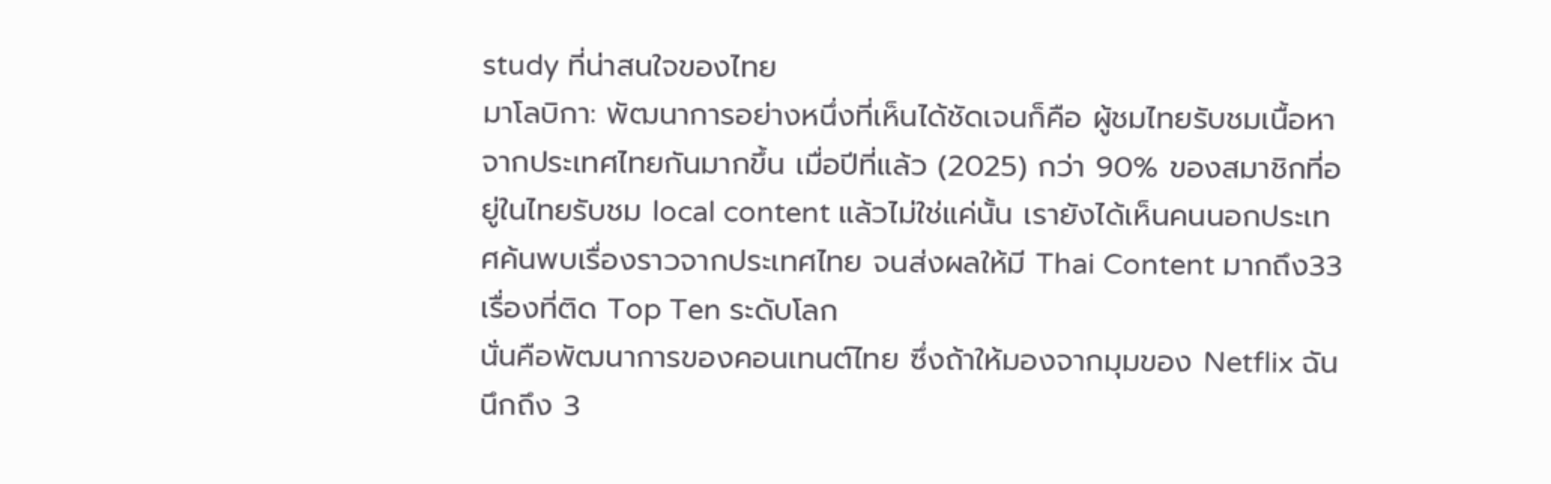study ที่น่าสนใจของไทย
มาโลบิกา: พัฒนาการอย่างหนึ่งที่เห็นได้ชัดเจนก็คือ ผู้ชมไทยรับชมเนื้อหาจากประเทศไทยกันมากขึ้น เมื่อปีที่แล้ว (2025) กว่า 90% ของสมาชิกที่อยู่ในไทยรับชม local content แล้วไม่ใช่แค่นั้น เรายังได้เห็นคนนอกประเทศค้นพบเรื่องราวจากประเทศไทย จนส่งผลให้มี Thai Content มากถึง33 เรื่องที่ติด Top Ten ระดับโลก
นั่นคือพัฒนาการของคอนเทนต์ไทย ซึ่งถ้าให้มองจากมุมของ Netflix ฉันนึกถึง 3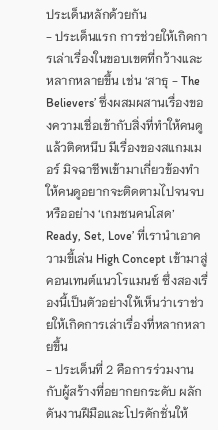ประเด็นหลักด้วยกัน
- ประเด็นแรก การช่วยให้เกิดการเล่าเรื่องในขอบเขตที่กว้างและหลากหลายขึ้น เช่น ‘สาธุ - The Believers’ ซึ่งผสมผสานเรื่องของความเชื่อเข้ากับสิ่งที่ทำให้คนดูแล้วติดหนึบ มีเรื่องของสแกมเมอร์ มิจฉาชีพเข้ามาเกี่ยวข้องทำให้คนดูอยากจะติดตามไปจนจบ หรืออย่าง ‘เกมชนคนโสด’ Ready, Set, Love’ ที่เรานำเอาความขี้เล่น High Concept เข้ามาสู่คอนเทนต์แนวโรแมนซ์ ซึ่งสองเรื่องนี้เป็นตัวอย่างให้เห็นว่าเราช่วยให้เกิดการเล่าเรื่องที่หลากหลายขึ้น
- ประเด็นที่ 2 คือการร่วมงานกับผู้สร้างที่อยากยกระดับ ผลักดันงานฝีมือและโปรดักชั่นให้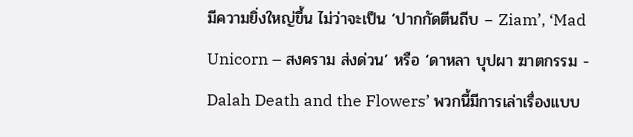มีความยิ่งใหญ่ขึ้น ไม่ว่าจะเป็น ‘ปากกัดตีนถีบ – Ziam’, ‘Mad Unicorn – สงคราม ส่งด่วน’ หรือ ‘ดาหลา บุปผา ฆาตกรรม - Dalah Death and the Flowers’ พวกนี้มีการเล่าเรื่องแบบ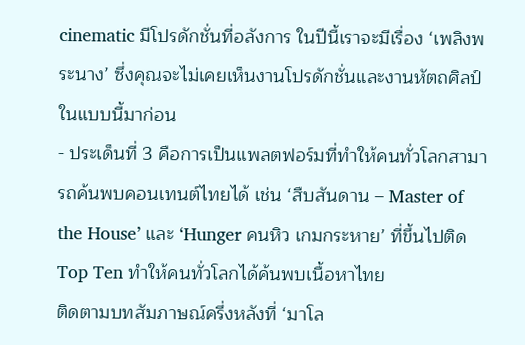cinematic มีโปรดักชั่นที่อลังการ ในปีนี้เราจะมีเรื่อง ‘เพลิงพระนาง’ ซึ่งคุณจะไม่เคยเห็นงานโปรดักชั่นและงานหัตถศิลป์ในแบบนี้มาก่อน
- ประเด็นที่ 3 คือการเป็นแพลตฟอร์มที่ทำให้คนทั่วโลกสามารถค้นพบคอนเทนต์ไทยได้ เช่น ‘สืบสันดาน – Master of the House’ และ ‘Hunger คนหิว เกมกระหาย’ ที่ขึ้นไปติด Top Ten ทำให้คนทั่วโลกได้ค้นพบเนื้อหาไทย
ติดตามบทสัมภาษณ์ครึ่งหลังที่ ‘มาโล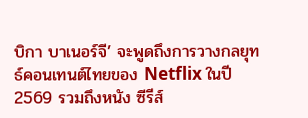บิกา บาเนอร์จี’ จะพูดถึงการวางกลยุทธ์คอนเทนต์ไทยของ Netflix ในปี 2569 รวมถึงหนัง ซีรีส์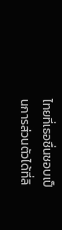ไทยที่เธอชื่นชอบเป็นการส่วนตัวได้ที่ลิ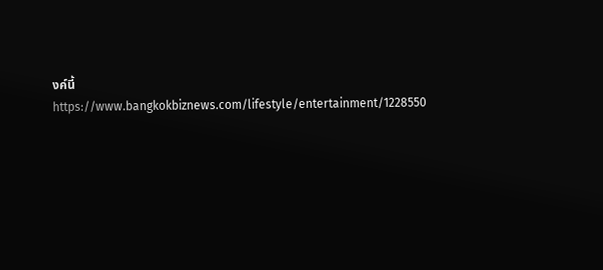งค์นี้
https://www.bangkokbiznews.com/lifestyle/entertainment/1228550